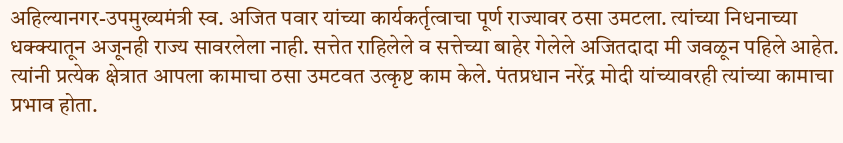अहिल्यानगर-उपमुख्यमंत्री स्व. अजित पवार यांच्या कार्यकर्तृत्वाचा पूर्ण राज्यावर ठसा उमटला. त्यांच्या निधनाच्या धक्क्यातून अजूनही राज्य सावरलेला नाही. सत्तेत राहिलेले व सत्तेच्या बाहेर गेलेले अजितदादा मी जवळून पहिले आहेत. त्यांनी प्रत्येक क्षेत्रात आपला कामाचा ठसा उमटवत उत्कृष्ट काम केले. पंतप्रधान नरेंद्र मोदी यांच्यावरही त्यांच्या कामाचा प्रभाव होता.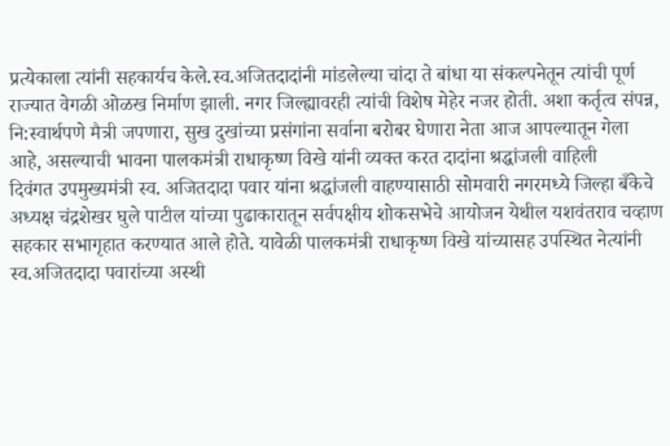प्रत्येकाला त्यांनी सहकार्यच केले.स्व.अजितदादांनी मांडलेल्या चांदा ते बांधा या संकल्पनेतून त्यांची पूर्ण राज्यात वेगळी ओळख निर्माण झाली. नगर जिल्ह्यावरही त्यांची विशेष मेहेर नजर होती. अशा कर्तृत्व संपन्न, नि:स्वार्थपणे मैत्री जपणारा, सुख दुखांच्या प्रसंगांना सर्वाना बरोबर घेणारा नेता आज आपल्यातून गेला आहे, असल्याची भावना पालकमंत्री राधाकृष्ण विखे यांनी व्यक्त करत दादांना श्रद्धांजली वाहिली
दिवंगत उपमुख्यमंत्री स्व. अजितदादा पवार यांना श्रद्धांजली वाहण्यासाठी सोमवारी नगरमध्ये जिल्हा बँकेचे अध्यक्ष चंद्रशेखर घुले पाटील यांच्या पुढाकारातून सर्वपक्षीय शोकसभेचे आयोजन येथील यशवंतराव चव्हाण सहकार सभागृहात करण्यात आले होते. यावेळी पालकमंत्री राधाकृष्ण विखे यांच्यासह उपस्थित नेत्यांनी स्व.अजितदादा पवारांच्या अस्थी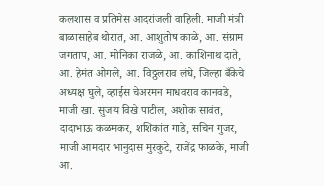कलशास व प्रतिमेस आदरांजली वाहिली. माजी मंत्री बाळासाहेब थोरात, आ. आशुतोष काळे, आ. संग्राम जगताप, आ. मोनिका राजळे, आ. काशिनाथ दाते, आ. हेमंत ओगले, आ. विठ्ठलराव लंघे, जिल्हा बँकेचे अध्यक्ष घुले, व्हाईस चेअरमन माधवराव कानवडे, माजी खा. सुजय विखे पाटील, अशोक सावंत, दादाभाऊ कळमकर, शशिकांत गाडे, सचिन गुजर, माजी आमदार भानुदास मुरकुटे, राजेंद्र फाळके, माजी आ.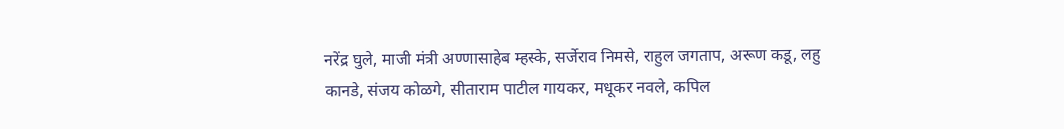नरेंद्र घुले, माजी मंत्री अण्णासाहेब म्हस्के, सर्जेराव निमसे, राहुल जगताप, अरूण कडू, लहु कानडे, संजय कोळगे, सीताराम पाटील गायकर, मधूकर नवले, कपिल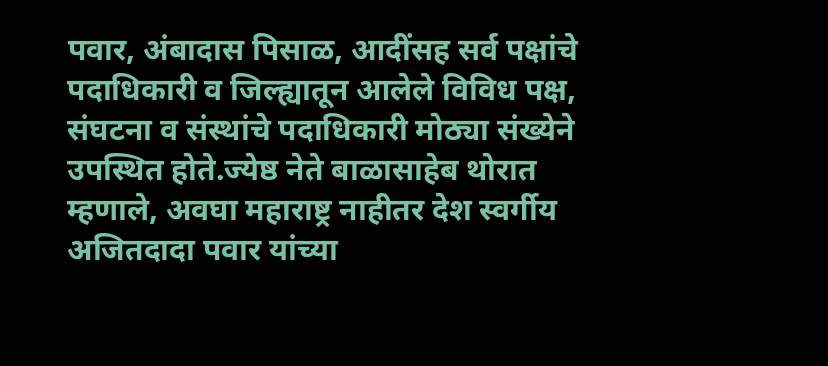पवार, अंबादास पिसाळ, आदींसह सर्व पक्षांचे पदाधिकारी व जिल्ह्यातून आलेले विविध पक्ष, संघटना व संस्थांचे पदाधिकारी मोठ्या संख्येने उपस्थित होते.ज्येष्ठ नेते बाळासाहेब थोरात म्हणाले, अवघा महाराष्ट्र नाहीतर देश स्वर्गीय अजितदादा पवार यांच्या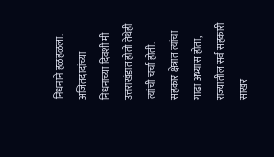निधनाने हळहळला. अजितदादांच्या निधनाच्या दिवशी मी उत्तराखंडात होतो तेथेही त्यांची चर्चा होती. सहकार क्षेत्रात त्यांचा गाढा अभ्यास होता, राज्यातील सर्व सहकारी साखर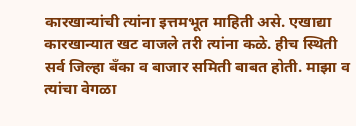कारखान्यांची त्यांना इत्तमभूत माहिती असे. एखाद्या कारखान्यात खट वाजले तरी त्यांना कळे. हीच स्थिती सर्व जिल्हा बँका व बाजार समिती बाबत होती. माझा व त्यांचा वेगळा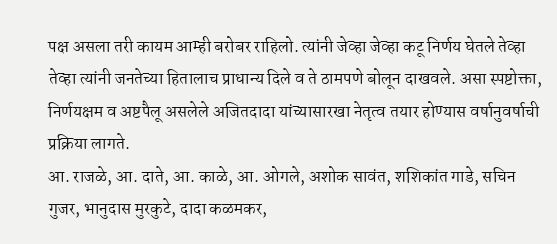पक्ष असला तरी कायम आम्ही बरोबर राहिलो. त्यांनी जेव्हा जेव्हा कटू निर्णय घेतले तेव्हा तेव्हा त्यांनी जनतेच्या हितालाच प्राधान्य दिले व ते ठामपणे बोलून दाखवले. असा स्पष्टोक्ता, निर्णयक्षम व अष्टपैलू असलेले अजितदादा यांच्यासारखा नेतृत्व तयार होण्यास वर्षानुवर्षाची प्रक्रिया लागते.
आ. राजळे, आ. दाते, आ. काळे, आ. ओगले, अशोक सावंत, शशिकांत गाडे, सचिन गुजर, भानुदास मुरकुटे, दादा कळमकर,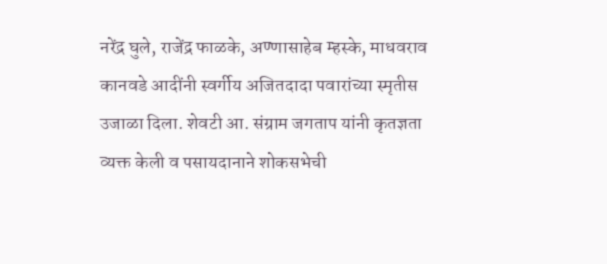नरेंद्र घुले, राजेंद्र फाळके, अण्णासाहेब म्हस्के, माधवराव कानवडे आदींनी स्वर्गीय अजितदादा पवारांच्या स्मृतीस उजाळा दिला. शेवटी आ. संग्राम जगताप यांनी कृतज्ञता व्यक्त केली व पसायदानाने शोकसभेची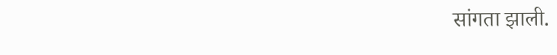सांगता झाली.